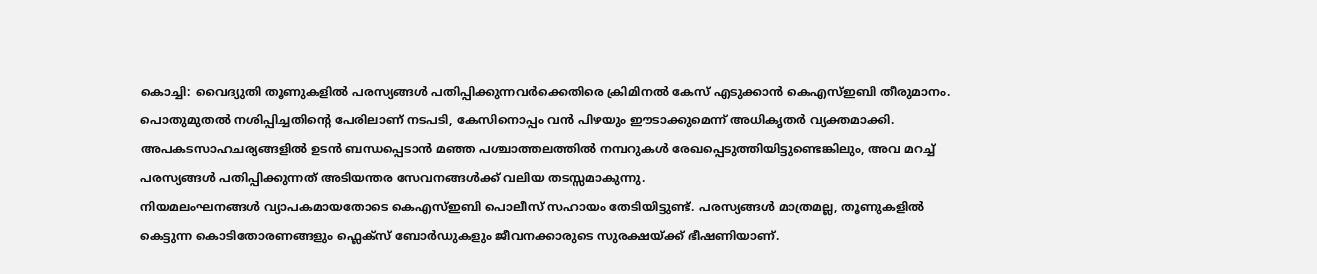കൊച്ചി: വൈദ്യുതി തൂണുകളിൽ പരസ്യങ്ങൾ പതിപ്പിക്കുന്നവർക്കെതിരെ ക്രിമിനൽ കേസ് എടുക്കാൻ കെഎസ്ഇബി തീരുമാനം. പൊതുമുതൽ നശിപ്പിച്ചതിന്റെ പേരിലാണ് നടപടി, കേസിനൊപ്പം വൻ പിഴയും ഈടാക്കുമെന്ന് അധികൃതർ വ്യക്തമാക്കി. അപകടസാഹചര്യങ്ങളിൽ ഉടൻ ബന്ധപ്പെടാൻ മഞ്ഞ പശ്ചാത്തലത്തിൽ നമ്പറുകൾ രേഖപ്പെടുത്തിയിട്ടുണ്ടെങ്കിലും, അവ മറച്ച് പരസ്യങ്ങൾ പതിപ്പിക്കുന്നത് അടിയന്തര സേവനങ്ങൾക്ക് വലിയ തടസ്സമാകുന്നു.
നിയമലംഘനങ്ങൾ വ്യാപകമായതോടെ കെഎസ്ഇബി പൊലീസ് സഹായം തേടിയിട്ടുണ്ട്. പരസ്യങ്ങൾ മാത്രമല്ല, തൂണുകളിൽ കെട്ടുന്ന കൊടിതോരണങ്ങളും ഫ്ലെക്സ് ബോർഡുകളും ജീവനക്കാരുടെ സുരക്ഷയ്ക്ക് ഭീഷണിയാണ്.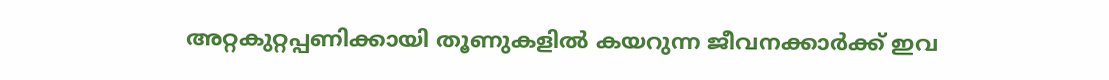അറ്റകുറ്റപ്പണിക്കായി തൂണുകളിൽ കയറുന്ന ജീവനക്കാർക്ക് ഇവ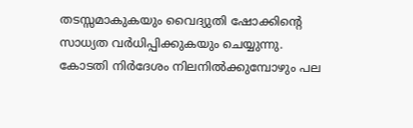തടസ്സമാകുകയും വൈദ്യുതി ഷോക്കിന്റെ സാധ്യത വർധിപ്പിക്കുകയും ചെയ്യുന്നു. കോടതി നിർദേശം നിലനിൽക്കുമ്പോഴും പല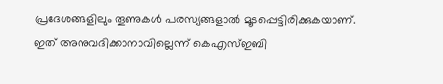പ്രദേശങ്ങളിലും തൂണുകൾ പരസ്യങ്ങളാൽ മൂടപ്പെട്ടിരിക്കുകയാണ്.
ഇത് അനുവദിക്കാനാവില്ലെന്ന് കെഎസ്ഇബി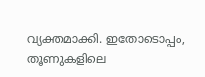വ്യക്തമാക്കി. ഇതോടൊപ്പം, തൂണുകളിലെ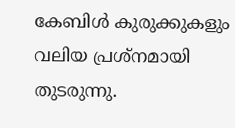കേബിൾ കുരുക്കുകളും വലിയ പ്രശ്നമായി തുടരുന്നു.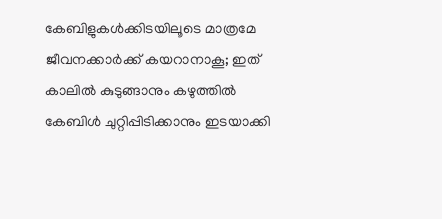കേബിളുകൾക്കിടയിലൂടെ മാത്രമേ ജീവനക്കാർക്ക് കയറാനാകൂ; ഇത് കാലിൽ കുടുങ്ങാനും കഴുത്തിൽ കേബിൾ ചുറ്റിപ്പിടിക്കാനും ഇടയാക്കി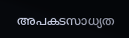അപകടസാധ്യത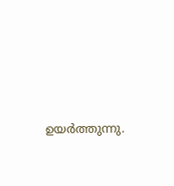ഉയർത്തുന്നു.